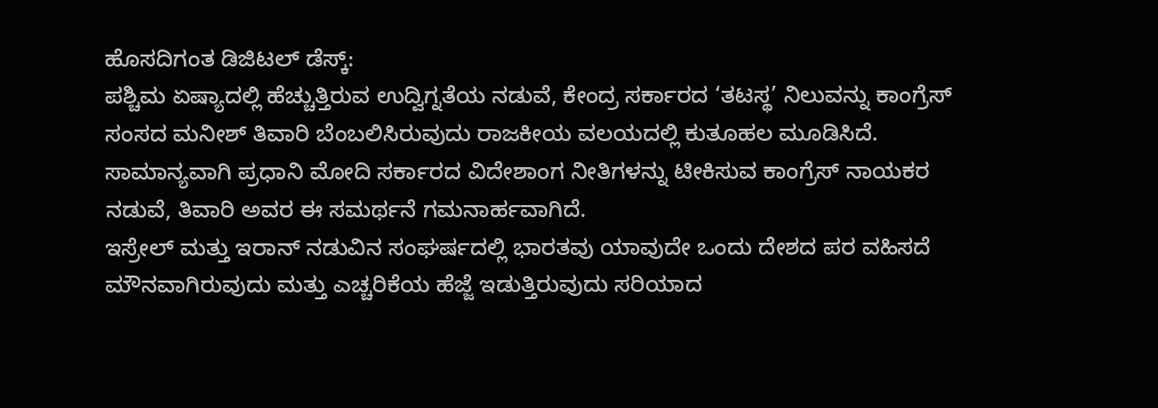ಹೊಸದಿಗಂತ ಡಿಜಿಟಲ್ ಡೆಸ್ಕ್:
ಪಶ್ಚಿಮ ಏಷ್ಯಾದಲ್ಲಿ ಹೆಚ್ಚುತ್ತಿರುವ ಉದ್ವಿಗ್ನತೆಯ ನಡುವೆ, ಕೇಂದ್ರ ಸರ್ಕಾರದ ‘ತಟಸ್ಥ’ ನಿಲುವನ್ನು ಕಾಂಗ್ರೆಸ್ ಸಂಸದ ಮನೀಶ್ ತಿವಾರಿ ಬೆಂಬಲಿಸಿರುವುದು ರಾಜಕೀಯ ವಲಯದಲ್ಲಿ ಕುತೂಹಲ ಮೂಡಿಸಿದೆ. ಸಾಮಾನ್ಯವಾಗಿ ಪ್ರಧಾನಿ ಮೋದಿ ಸರ್ಕಾರದ ವಿದೇಶಾಂಗ ನೀತಿಗಳನ್ನು ಟೀಕಿಸುವ ಕಾಂಗ್ರೆಸ್ ನಾಯಕರ ನಡುವೆ, ತಿವಾರಿ ಅವರ ಈ ಸಮರ್ಥನೆ ಗಮನಾರ್ಹವಾಗಿದೆ.
ಇಸ್ರೇಲ್ ಮತ್ತು ಇರಾನ್ ನಡುವಿನ ಸಂಘರ್ಷದಲ್ಲಿ ಭಾರತವು ಯಾವುದೇ ಒಂದು ದೇಶದ ಪರ ವಹಿಸದೆ ಮೌನವಾಗಿರುವುದು ಮತ್ತು ಎಚ್ಚರಿಕೆಯ ಹೆಜ್ಜೆ ಇಡುತ್ತಿರುವುದು ಸರಿಯಾದ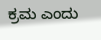ಕ್ರಮ ಎಂದು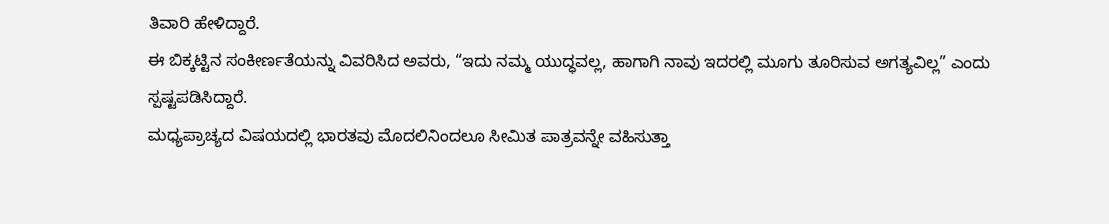ತಿವಾರಿ ಹೇಳಿದ್ದಾರೆ.
ಈ ಬಿಕ್ಕಟ್ಟಿನ ಸಂಕೀರ್ಣತೆಯನ್ನು ವಿವರಿಸಿದ ಅವರು, “ಇದು ನಮ್ಮ ಯುದ್ಧವಲ್ಲ, ಹಾಗಾಗಿ ನಾವು ಇದರಲ್ಲಿ ಮೂಗು ತೂರಿಸುವ ಅಗತ್ಯವಿಲ್ಲ” ಎಂದು ಸ್ಪಷ್ಟಪಡಿಸಿದ್ದಾರೆ.
ಮಧ್ಯಪ್ರಾಚ್ಯದ ವಿಷಯದಲ್ಲಿ ಭಾರತವು ಮೊದಲಿನಿಂದಲೂ ಸೀಮಿತ ಪಾತ್ರವನ್ನೇ ವಹಿಸುತ್ತಾ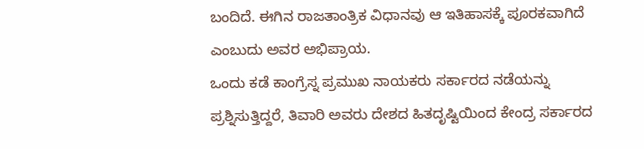ಬಂದಿದೆ. ಈಗಿನ ರಾಜತಾಂತ್ರಿಕ ವಿಧಾನವು ಆ ಇತಿಹಾಸಕ್ಕೆ ಪೂರಕವಾಗಿದೆ ಎಂಬುದು ಅವರ ಅಭಿಪ್ರಾಯ.
ಒಂದು ಕಡೆ ಕಾಂಗ್ರೆಸ್ನ ಪ್ರಮುಖ ನಾಯಕರು ಸರ್ಕಾರದ ನಡೆಯನ್ನು ಪ್ರಶ್ನಿಸುತ್ತಿದ್ದರೆ, ತಿವಾರಿ ಅವರು ದೇಶದ ಹಿತದೃಷ್ಟಿಯಿಂದ ಕೇಂದ್ರ ಸರ್ಕಾರದ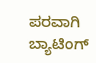ಪರವಾಗಿ ಬ್ಯಾಟಿಂಗ್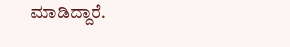ಮಾಡಿದ್ದಾರೆ.